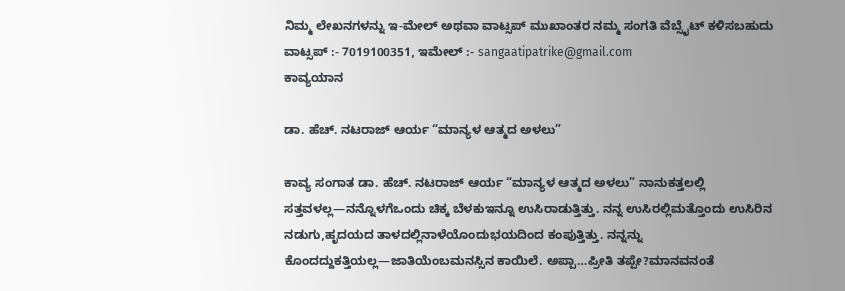ನಿಮ್ಮ ಲೇಖನಗಳನ್ನು ಇ-ಮೇಲ್ ಅಥವಾ ವಾಟ್ಸಪ್ ಮುಖಾಂತರ ನಮ್ಮ ಸಂಗತಿ ವೆಬ್ಸೈಟ್ ಕಳಿಸಬಹುದು ವಾಟ್ಸಪ್‌ :- 7019100351, ಇಮೇಲ್ :- sangaatipatrike@gmail.com
ಕಾವ್ಯಯಾನ

ಡಾ. ಹೆಚ್. ನಟರಾಜ್ ಆರ್ಯ “ಮಾನ್ಯಳ ಆತ್ಮದ ಅಳಲು”

ಕಾವ್ಯ ಸಂಗಾತ ಡಾ. ಹೆಚ್. ನಟರಾಜ್ ಆರ್ಯ “ಮಾನ್ಯಳ ಆತ್ಮದ ಅಳಲು” ನಾನುಕತ್ತಲಲ್ಲಿ ಸತ್ತವಳಲ್ಲ—ನನ್ನೊಳಗೆಒಂದು ಚಿಕ್ಕ ಬೆಳಕುಇನ್ನೂ ಉಸಿರಾಡುತ್ತಿತ್ತು. ನನ್ನ ಉಸಿರಲ್ಲಿಮತ್ತೊಂದು ಉಸಿರಿನ ನಡುಗು,ಹೃದಯದ ತಾಳದಲ್ಲಿನಾಳೆಯೊಂದುಭಯದಿಂದ ಕಂಪುತ್ತಿತ್ತು. ನನ್ನನ್ನು ಕೊಂದದ್ದುಕತ್ತಿಯಲ್ಲ—ಜಾತಿಯೆಂಬಮನಸ್ಸಿನ ಕಾಯಿಲೆ. ಅಪ್ಪಾ…ಪ್ರೀತಿ ತಪ್ಪೇ?ಮಾನವನಂತೆ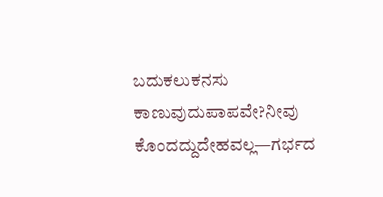ಬದುಕಲುಕನಸು ಕಾಣುವುದುಪಾಪವೇ?ನೀವು ಕೊಂದದ್ದುದೇಹವಲ್ಲ—ಗರ್ಭದ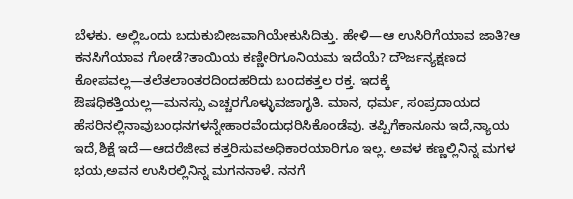ಬೆಳಕು. ಅಲ್ಲಿಒಂದು ಬದುಕುಬೀಜವಾಗಿಯೇಕುಸಿದಿತ್ತು. ಹೇಳಿ—ಆ ಉಸಿರಿಗೆಯಾವ ಜಾತಿ?ಆ ಕನಸಿಗೆಯಾವ ಗೋಡೆ?ತಾಯಿಯ ಕಣ್ಣೀರಿಗೂನಿಯಮ ಇದೆಯೆ? ದೌರ್ಜನ್ಯಕ್ಷಣದ ಕೋಪವಲ್ಲ—ತಲೆತಲಾಂತರದಿಂದಹರಿದು ಬಂದಕತ್ತಲ ರಕ್ತ. ಇದಕ್ಕೆ ಔಷಧಿಕತ್ತಿಯಲ್ಲ—ಮನಸ್ಸು ಎಚ್ಚರಗೊಳ್ಳುವಜಾಗೃತಿ. ಮಾನ, ಧರ್ಮ, ಸಂಪ್ರದಾಯದ ಹೆಸರಿನಲ್ಲಿನಾವುಬಂಧನಗಳನ್ನೇಹಾರವೆಂದುಧರಿಸಿಕೊಂಡೆವು. ತಪ್ಪಿಗೆಕಾನೂನು ಇದೆ,ನ್ಯಾಯ ಇದೆ,ಶಿಕ್ಷೆ ಇದೆ—ಆದರೆಜೀವ ಕತ್ತರಿಸುವಅಧಿಕಾರಯಾರಿಗೂ ಇಲ್ಲ. ಅವಳ ಕಣ್ಣಲ್ಲಿನಿನ್ನ ಮಗಳ ಭಯ,ಅವನ ಉಸಿರಲ್ಲಿನಿನ್ನ ಮಗನನಾಳೆ. ನನಗೆ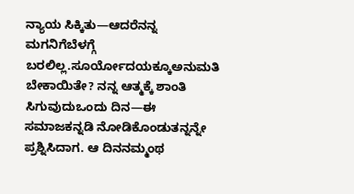ನ್ಯಾಯ ಸಿಕ್ಕಿತು—ಆದರೆನನ್ನ ಮಗನಿಗೆಬೆಳಗ್ಗೆ ಬರಲಿಲ್ಲ.ಸೂರ್ಯೋದಯಕ್ಕೂಅನುಮತಿ ಬೇಕಾಯಿತೇ? ನನ್ನ ಆತ್ಮಕ್ಕೆ ಶಾಂತಿ ಸಿಗುವುದುಒಂದು ದಿನ—ಈ ಸಮಾಜಕನ್ನಡಿ ನೋಡಿಕೊಂಡುತನ್ನನ್ನೇ ಪ್ರಶ್ನಿಸಿದಾಗ. ಆ ದಿನನಮ್ಮಂಥ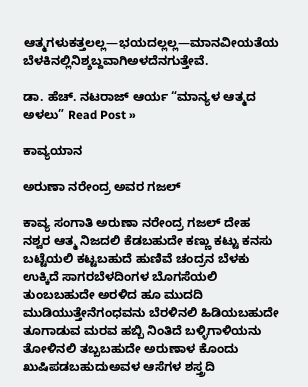ಆತ್ಮಗಳುಕತ್ತಲಲ್ಲ—ಭಯದಲ್ಲಲ್ಲ—ಮಾನವೀಯತೆಯ ಬೆಳಕಿನಲ್ಲಿನಿಶ್ಶಬ್ದವಾಗಿಅಳದೆನಗುತ್ತೇವೆ.

ಡಾ. ಹೆಚ್. ನಟರಾಜ್ ಆರ್ಯ “ಮಾನ್ಯಳ ಆತ್ಮದ ಅಳಲು” Read Post »

ಕಾವ್ಯಯಾನ

ಅರುಣಾ ನರೇಂದ್ರ ಅವರ ಗಜಲ್

ಕಾವ್ಯ ಸಂಗಾತಿ ಅರುಣಾ ನರೇಂದ್ರ ಗಜಲ್ ದೇಹ ನಶ್ವರ ಆತ್ಮ ನಿಜದಲಿ ಕೆಡಬಹುದೇ ಕಣ್ಣು ಕಟ್ಟು ಕನಸು ಬಟ್ಟೆಯಲಿ ಕಟ್ಟಬಹುದೆ ಹುಣಿವೆ ಚಂದ್ರನ ಬೆಳಕು ಉಕ್ಕಿದೆ ಸಾಗರಬೆಳದಿಂಗಳ ಬೊಗಸೆಯಲಿ ತುಂಬಬಹುದೇ ಅರಳಿದ ಹೂ ಮುದದಿ ಮುಡಿಯುತ್ತೇನೆಗಂಧವನು ಬೆರಳಿನಲಿ ಹಿಡಿಯಬಹುದೇ ತೂಗಾಡುವ ಮರವ ಹಬ್ಬಿ ನಿಂತಿದೆ ಬಳ್ಳಿಗಾಳಿಯನು ತೋಳಿನಲಿ ತಬ್ಬಬಹುದೇ ಅರುಣಾಳ ಕೊಂದು ಖುಷಿಪಡಬಹುದುಅವಳ ಆಸೆಗಳ ಶಸ್ತ್ರದಿ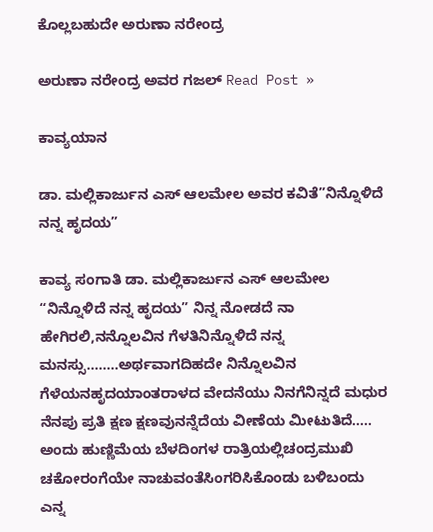ಕೊಲ್ಲಬಹುದೇ ಅರುಣಾ ನರೇಂದ್ರ

ಅರುಣಾ ನರೇಂದ್ರ ಅವರ ಗಜಲ್ Read Post »

ಕಾವ್ಯಯಾನ

ಡಾ. ಮಲ್ಲಿಕಾರ್ಜುನ ಎಸ್ ಆಲಮೇಲ ಅವರ ಕವಿತೆ”ನಿನ್ನೊಳಿದೆ ನನ್ನ ಹೃದಯ”

ಕಾವ್ಯ ಸಂಗಾತಿ ಡಾ. ಮಲ್ಲಿಕಾರ್ಜುನ ಎಸ್ ಆಲಮೇಲ “ನಿನ್ನೊಳಿದೆ ನನ್ನ ಹೃದಯ” ನಿನ್ನ ನೋಡದೆ ನಾ ಹೇಗಿರಲಿ,ನನ್ನೊಲವಿನ ಗೆಳತಿನಿನ್ನೊಳಿದೆ ನನ್ನ ಮನಸ್ಸು……..ಅರ್ಥವಾಗದಿಹದೇ ನಿನ್ನೊಲವಿನ ಗೆಳೆಯನಹೃದಯಾಂತರಾಳದ ವೇದನೆಯು ನಿನಗೆನಿನ್ನದೆ ಮಧುರ ನೆನಪು ಪ್ರತಿ ಕ್ಷಣ ಕ್ಷಣವುನನ್ನೆದೆಯ ವೀಣೆಯ ಮೀಟುತಿದೆ….. ಅಂದು ಹುಣ್ಣಿಮೆಯ ಬೆಳದಿಂಗಳ ರಾತ್ರಿಯಲ್ಲಿಚಂದ್ರಮುಖಿ ಚಕೋರಂಗೆಯೇ ನಾಚುವಂತೆಸಿಂಗರಿಸಿಕೊಂಡು ಬಳಿಬಂದು ಎನ್ನ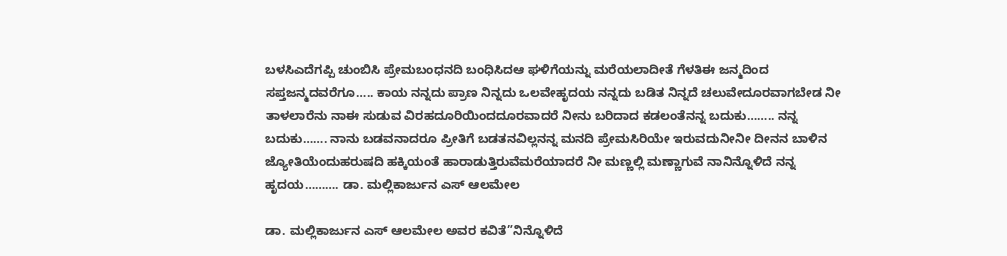ಬಳಸಿಎದೆಗಪ್ಪಿ ಚುಂಬಿಸಿ ಪ್ರೇಮಬಂಧನದಿ ಬಂಧಿಸಿದಆ ಘಳಿಗೆಯನ್ನು ಮರೆಯಲಾದೀತೆ ಗೆಳತಿಈ ಜನ್ಮದಿಂದ ಸಪ್ತಜನ್ಮದವರೆಗೂ….. ಕಾಯ ನನ್ನದು ಪ್ರಾಣ ನಿನ್ನದು ಒಲವೇಹೃದಯ ನನ್ನದು ಬಡಿತ ನಿನ್ನದೆ ಚಲುವೇದೂರವಾಗಬೇಡ ನೀ ತಾಳಲಾರೆನು ನಾಈ ಸುಡುವ ವಿರಹದೂರಿಯಿಂದದೂರವಾದರೆ ನೀನು ಬರಿದಾದ ಕಡಲಂತೆನನ್ನ ಬದುಕು…….. ನನ್ನ ಬದುಕು……. ನಾನು ಬಡವನಾದರೂ ಪ್ರೀತಿಗೆ ಬಡತನವಿಲ್ಲನನ್ನ ಮನದಿ ಪ್ರೇಮಸಿರಿಯೇ ಇರುವದುನೀನೀ ದೀನನ ಬಾಳಿನ ಜ್ಯೋತಿಯೆಂದುಹರುಷದಿ ಹಕ್ಕಿಯಂತೆ ಹಾರಾಡುತ್ತಿರುವೆಮರೆಯಾದರೆ ನೀ ಮಣ್ಣಲ್ಲಿ ಮಣ್ಣಾಗುವೆ ನಾನಿನ್ನೊಳಿದೆ ನನ್ನ ಹೃದಯ………. ಡಾ. ಮಲ್ಲಿಕಾರ್ಜುನ ಎಸ್ ಆಲಮೇಲ

ಡಾ. ಮಲ್ಲಿಕಾರ್ಜುನ ಎಸ್ ಆಲಮೇಲ ಅವರ ಕವಿತೆ”ನಿನ್ನೊಳಿದೆ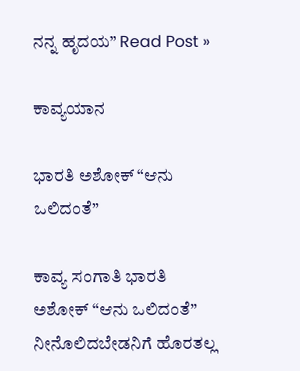ನನ್ನ ಹೃದಯ” Read Post »

ಕಾವ್ಯಯಾನ

ಭಾರತಿ‌ ಅಶೋಕ್ “ಆನು ಒಲಿದಂತೆ”

ಕಾವ್ಯ ಸಂಗಾತಿ ಭಾರತಿ‌ ಅಶೋಕ್ “ಆನು ಒಲಿದಂತೆ” ನೀನೊಲಿದಬೇಡನಿಗೆ ಹೊರತಲ್ಲ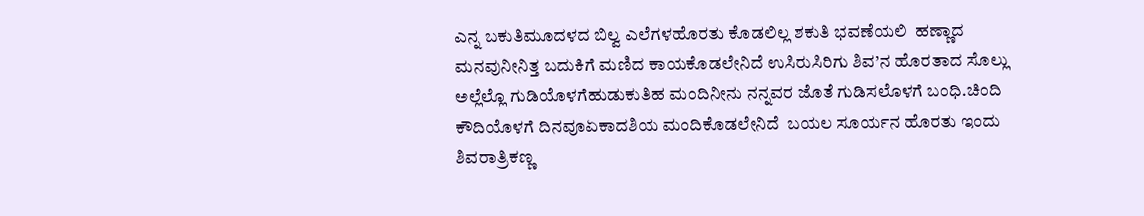ಎನ್ನ ಬಕುತಿಮೂದಳದ ಬಿಲ್ವ ಎಲೆಗಳಹೊರತು ಕೊಡಲಿಲ್ಲ ಶಕುತಿ ಭವಣೆಯಲಿ  ಹಣ್ಣಾದ ಮನವುನೀನಿತ್ತ ಬದುಕಿಗೆ ಮಣಿದ ಕಾಯಕೊಡಲೇನಿದೆ ಉಸಿರುಸಿರಿಗು ಶಿವ’ನ ಹೊರತಾದ ಸೊಲ್ಲು ಅಲ್ಲೆಲ್ಲೊ ಗುಡಿಯೊಳಗೆಹುಡುಕುತಿಹ ಮಂದಿನೀನು ನನ್ನವರ ಜೊತೆ ಗುಡಿಸಲೊಳಗೆ ಬಂಧಿ.ಚಿಂದಿ ಕೌದಿಯೊಳಗೆ ದಿನವೂಏಕಾದಶಿಯ ಮಂದಿಕೊಡಲೇನಿದೆ  ಬಯಲ ಸೂರ್ಯನ ಹೊರತು ಇಂದು ಶಿವರಾತ್ರಿಕಣ್ಣ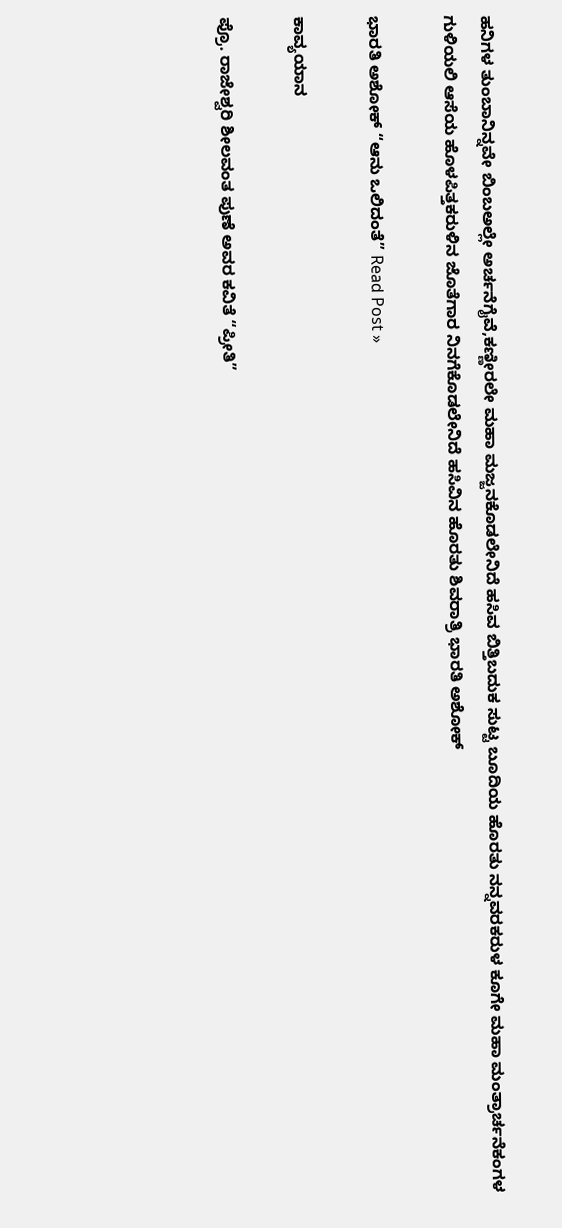ಹನಿಗಳ ತುಂಬಾನಿನ್ನವೇ ಬಿಂಬಅಲ್ಲೇ ಅರ್ಚನೆಗೈವೆ,ಕಣ್ಣೀರಲೇ ಮಹಾ ಮಜ್ಜನಕೊಡಲೇನಿದೆ ಹಸಿವ ಬಿತ್ತಿಬದುಕ ಸುಟ್ಟ ಬೂದಿಯ ಹೊರತು ನನ್ನವರಕರುಳ ಕೂಗೇ ಮಹಾ ಮಂತ್ರಾರ್ಚನೆಕಂಗಳ ಗುಳಿಯಲಿ ಆಸೆಯ ಹೊಳಪಿತ್ತಕರುಳಿನ ಜೊತೆಗಾರ ನಿನಗೆಕೊಡಲೇನಿದೆ ಹಸಿವಿನ ಹೊರತು ಶಿವರಾತ್ರಿ ಭಾರತಿ ಅಶೋಕ್

ಭಾರತಿ‌ ಅಶೋಕ್ “ಆನು ಒಲಿದಂತೆ” Read Post »

ಕಾವ್ಯಯಾನ

ಪ್ರೊ. ರಾಜೇಶ್ವರಿ ಶೀಲವಂತ ಪುಣೆ ಅವರ ಕವಿತೆ “ಪ್ರೀತಿ”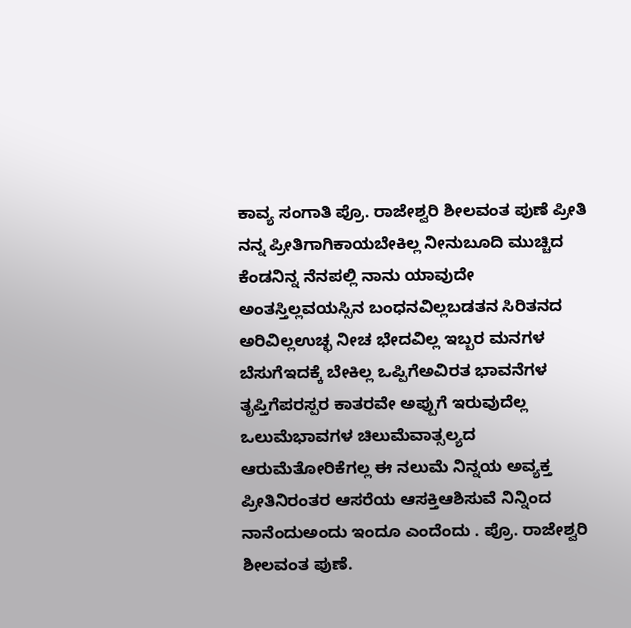ಕಾವ್ಯ ಸಂಗಾತಿ ಪ್ರೊ. ರಾಜೇಶ್ವರಿ ಶೀಲವಂತ ಪುಣೆ ಪ್ರೀತಿ ನನ್ನ ಪ್ರೀತಿಗಾಗಿಕಾಯಬೇಕಿಲ್ಲ ನೀನುಬೂದಿ ಮುಚ್ಚಿದ ಕೆಂಡನಿನ್ನ ನೆನಪಲ್ಲಿ ನಾನು ಯಾವುದೇ ಅಂತಸ್ತಿಲ್ಲವಯಸ್ಸಿನ ಬಂಧನವಿಲ್ಲಬಡತನ ಸಿರಿತನದ ಅರಿವಿಲ್ಲಉಚ್ಛ ನೀಚ ಭೇದವಿಲ್ಲ ಇಬ್ಬರ ಮನಗಳ ಬೆಸುಗೆಇದಕ್ಕೆ ಬೇಕಿಲ್ಲ ಒಪ್ಪಿಗೆಅವಿರತ ಭಾವನೆಗಳ ತೃಪ್ತಿಗೆಪರಸ್ಪರ ಕಾತರವೇ ಅಪ್ಪುಗೆ ಇರುವುದೆಲ್ಲ ಒಲುಮೆಭಾವಗಳ ಚಿಲುಮೆವಾತ್ಸಲ್ಯದ ಆರುಮೆತೋರಿಕೆಗಲ್ಲ ಈ ನಲುಮೆ ನಿನ್ನಯ ಅವ್ಯಕ್ತ ಪ್ರೀತಿನಿರಂತರ ಆಸರೆಯ ಆಸಕ್ತಿಆಶಿಸುವೆ ನಿನ್ನಿಂದ ನಾನೆಂದುಅಂದು ಇಂದೂ ಎಂದೆಂದು . ಪ್ರೊ. ರಾಜೇಶ್ವರಿ ಶೀಲವಂತ ಪುಣೆ.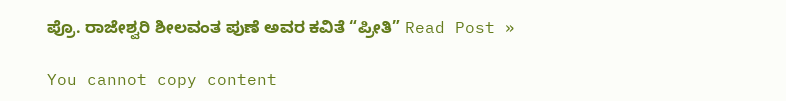ಪ್ರೊ. ರಾಜೇಶ್ವರಿ ಶೀಲವಂತ ಪುಣೆ ಅವರ ಕವಿತೆ “ಪ್ರೀತಿ” Read Post »

You cannot copy content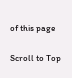of this page

Scroll to Top